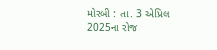મોરબી : તા. 3 એપ્રિલ 2025ના રોજ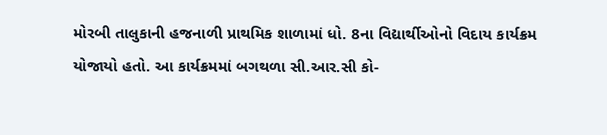મોરબી તાલુકાની હજનાળી પ્રાથમિક શાળામાં ધો. 8ના વિદ્યાર્થીઓનો વિદાય કાર્યક્રમ યોજાયો હતો. આ કાર્યક્રમમાં બગથળા સી.આર.સી કો-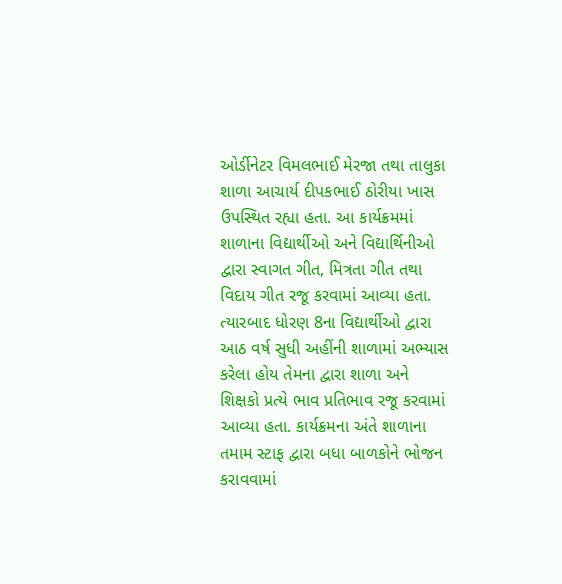ઓર્ડીનેટર વિમલભાઈ મેરજા તથા તાલુકા શાળા આચાર્ય દીપકભાઈ ઠોરીયા ખાસ ઉપસ્થિત રહ્યા હતા. આ કાર્યક્રમમાં શાળાના વિદ્યાર્થીઓ અને વિદ્યાર્થિનીઓ દ્વારા સ્વાગત ગીત, મિત્રતા ગીત તથા વિદાય ગીત રજૂ કરવામાં આવ્યા હતા. ત્યારબાદ ધોરણ 8ના વિદ્યાર્થીઓ દ્વારા આઠ વર્ષ સુધી અહીંની શાળામાં અભ્યાસ કરેલા હોય તેમના દ્વારા શાળા અને શિક્ષકો પ્રત્યે ભાવ પ્રતિભાવ રજૂ કરવામાં આવ્યા હતા. કાર્યક્રમના અંતે શાળાના તમામ સ્ટાફ દ્વારા બધા બાળકોને ભોજન કરાવવામાં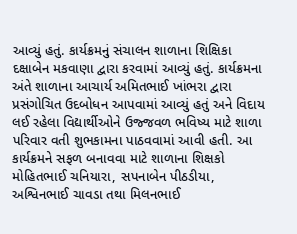આવ્યું હતું. કાર્યક્રમનું સંચાલન શાળાના શિક્ષિકા દક્ષાબેન મકવાણા દ્વારા કરવામાં આવ્યું હતું. કાર્યક્રમના અંતે શાળાના આચાર્ય અમિતભાઈ ખાંભરા દ્વારા પ્રસંગોચિત ઉદબોધન આપવામાં આવ્યું હતું અને વિદાય લઈ રહેલા વિદ્યાર્થીઓને ઉજ્જવળ ભવિષ્ય માટે શાળા પરિવાર વતી શુભકામના પાઠવવામાં આવી હતી. આ કાર્યક્રમને સફળ બનાવવા માટે શાળાના શિક્ષકો મોહિતભાઈ ચનિયારા, સપનાબેન પીઠડીયા, અશ્વિનભાઈ ચાવડા તથા મિલનભાઈ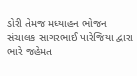ડોરી તેમજ મધ્યાહન ભોજન સંચાલક સાગરભાઈ પારેજિયા દ્વારા ભારે જહેમત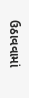ઉઠાવવામાં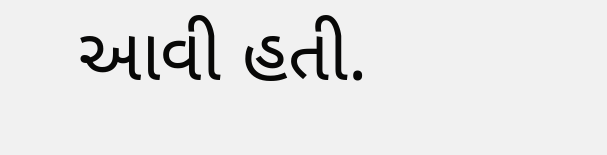આવી હતી.